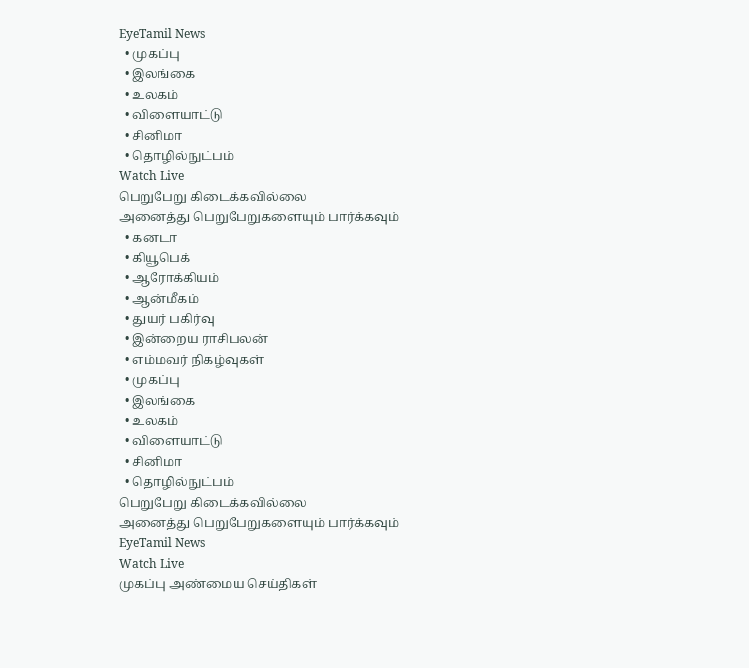EyeTamil News
  • முகப்பு
  • இலங்கை
  • உலகம்
  • விளையாட்டு
  • சினிமா
  • தொழில்நுட்பம்
Watch Live
பெறுபேறு கிடைக்கவில்லை
அனைத்து பெறுபேறுகளையும் பார்க்கவும்
  • கனடா
  • கியூபெக்
  • ஆரோக்கியம்
  • ஆன்மீகம்
  • துயர் பகிர்வு
  • இன்றைய ராசிபலன்
  • எம்மவர் நிகழ்வுகள்
  • முகப்பு
  • இலங்கை
  • உலகம்
  • விளையாட்டு
  • சினிமா
  • தொழில்நுட்பம்
பெறுபேறு கிடைக்கவில்லை
அனைத்து பெறுபேறுகளையும் பார்க்கவும்
EyeTamil News
Watch Live
முகப்பு அண்மைய செய்திகள்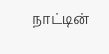நாட்டின்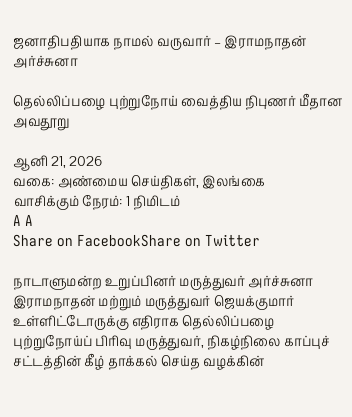ஜனாதிபதியாக நாமல் வருவார் – இராமநாதன் அர்ச்சுனா

தெல்லிப்பழை புற்றுநோய் வைத்திய நிபுணர் மீதான அவதூறு

ஆனி 21, 2026
வகை: அண்மைய செய்திகள், இலங்கை
வாசிக்கும் நேரம்: 1 நிமிடம்
A A
Share on FacebookShare on Twitter

நாடாளுமன்ற உறுப்பினர் மருத்துவர் அர்ச்சுனா இராமநாதன் மற்றும் மருத்துவர் ஜெயக்குமார் உள்ளிட்டோருக்கு எதிராக தெல்லிப்பழை புற்றுநோய்ப் பிரிவு மருத்துவர், நிகழ்நிலை காப்புச் சட்டத்தின் கீழ் தாக்கல் செய்த வழக்கின்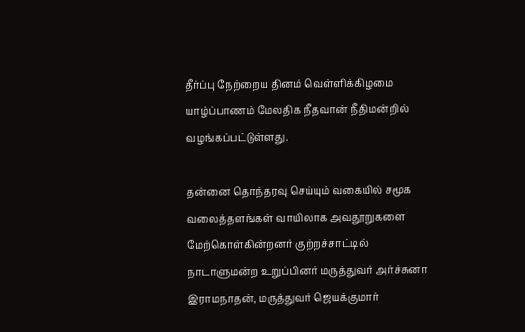தீர்ப்பு நேற்றைய தினம் வெள்ளிக்கிழமை யாழ்ப்பாணம் மேலதிக நீதவான் நீதிமன்றில் வழங்கப்பட்டுள்ளது.

தன்னை தொந்தரவு செய்யும் வகையில் சமூக வலைத்தளங்கள் வாயிலாக அவதூறுகளை மேற்கொள்கின்றனர் குற்றச்சாட்டில் நாடாளுமன்ற உறுப்பினர் மருத்துவர் அர்ச்சுனா இராமநாதன், மருத்துவர் ஜெயக்குமார்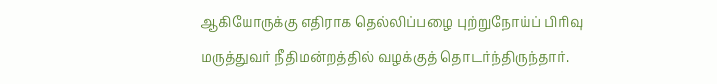ஆகியோருக்கு எதிராக தெல்லிப்பழை புற்றுநோய்ப் பிரிவு மருத்துவர் நீதிமன்றத்தில் வழக்குத் தொடர்ந்திருந்தார்.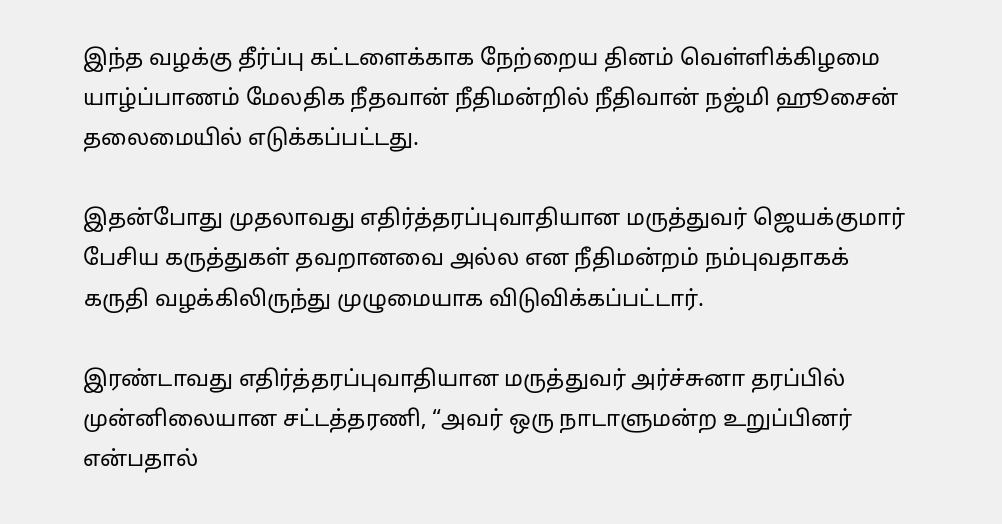இந்த வழக்கு தீர்ப்பு கட்டளைக்காக நேற்றைய தினம் வெள்ளிக்கிழமை யாழ்ப்பாணம் மேலதிக நீதவான் நீதிமன்றில் நீதிவான் நஜ்மி ஹூசைன் தலைமையில் எடுக்கப்பட்டது.

இதன்போது முதலாவது எதிர்த்தரப்புவாதியான மருத்துவர் ஜெயக்குமார் பேசிய கருத்துகள் தவறானவை அல்ல என நீதிமன்றம் நம்புவதாகக் கருதி வழக்கிலிருந்து முழுமையாக விடுவிக்கப்பட்டார்.

இரண்டாவது எதிர்த்தரப்புவாதியான மருத்துவர் அர்ச்சுனா தரப்பில் முன்னிலையான சட்டத்தரணி, “அவர் ஒரு நாடாளுமன்ற உறுப்பினர் என்பதால்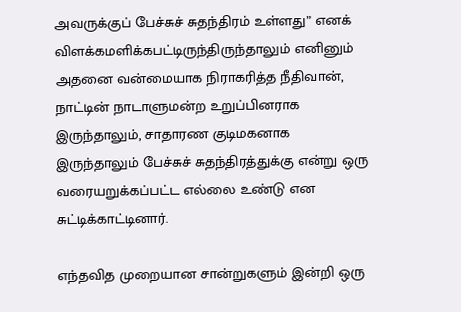அவருக்குப் பேச்சுச் சுதந்திரம் உள்ளது” எனக் விளக்கமளிக்கபட்டிருந்திருந்தாலும் எனினும் அதனை வன்மையாக நிராகரித்த நீதிவான், நாட்டின் நாடாளுமன்ற உறுப்பினராக இருந்தாலும், சாதாரண குடிமகனாக இருந்தாலும் பேச்சுச் சுதந்திரத்துக்கு என்று ஒரு வரையறுக்கப்பட்ட எல்லை உண்டு என சுட்டிக்காட்டினார்.

எந்தவித முறையான சான்றுகளும் இன்றி ஒரு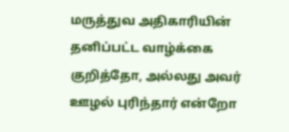மருத்துவ அதிகாரியின் தனிப்பட்ட வாழ்க்கை குறித்தோ, அல்லது அவர் ஊழல் புரிந்தார் என்றோ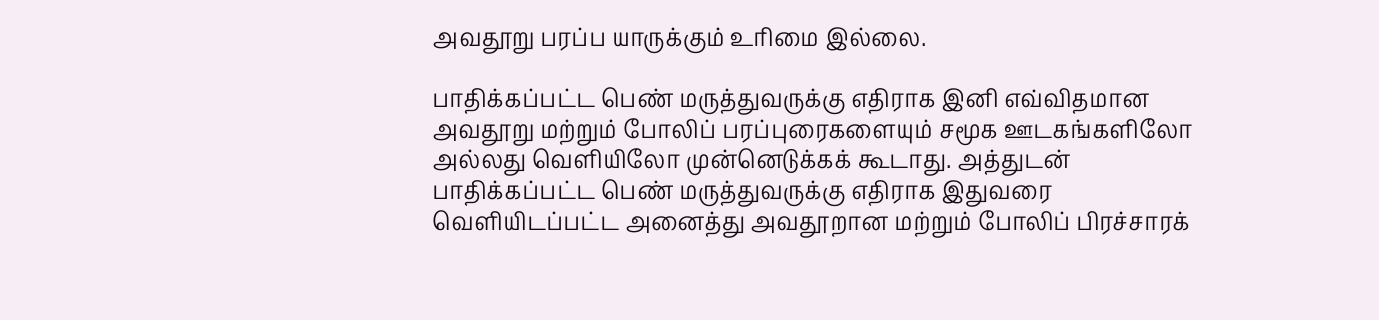அவதூறு பரப்ப யாருக்கும் உரிமை இல்லை.

பாதிக்கப்பட்ட பெண் மருத்துவருக்கு எதிராக இனி எவ்விதமான அவதூறு மற்றும் போலிப் பரப்புரைகளையும் சமூக ஊடகங்களிலோ அல்லது வௌியிலோ முன்னெடுக்கக் கூடாது. அத்துடன் பாதிக்கப்பட்ட பெண் மருத்துவருக்கு எதிராக இதுவரை வௌியிடப்பட்ட அனைத்து அவதூறான மற்றும் போலிப் பிரச்சாரக்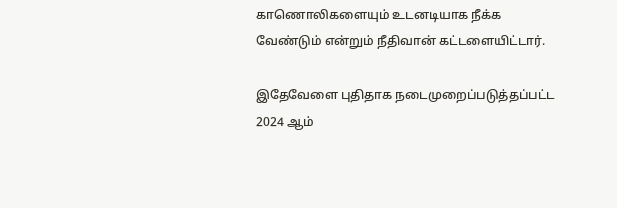காணொலிகளையும் உடனடியாக நீக்க வேண்டும் என்றும் நீதிவான் கட்டளையிட்டார்.

இதேவேளை புதிதாக நடைமுறைப்படுத்தப்பட்ட 2024 ஆம்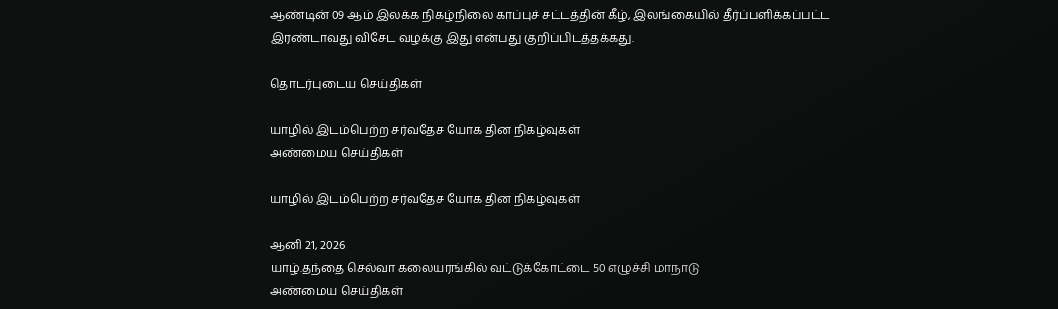ஆண்டின் 09 ஆம் இலக்க நிகழ்நிலை காப்புச் சட்டத்தின் கீழ், இலங்கையில் தீர்ப்பளிக்கப்பட்ட இரண்டாவது விசேட வழக்கு இது என்பது குறிப்பிடத்தக்கது.

தொடர்புடைய செய்திகள்

யாழில் இடம்பெற்ற சர்வதேச யோக தின நிகழ்வுகள்
அண்மைய செய்திகள்

யாழில் இடம்பெற்ற சர்வதேச யோக தின நிகழ்வுகள்

ஆனி 21, 2026
யாழ்.தந்தை செல்வா கலையரங்கில் வட்டுக்கோட்டை 50 எழுச்சி மாநாடு
அண்மைய செய்திகள்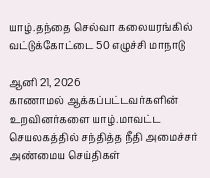யாழ்.தந்தை செல்வா கலையரங்கில் வட்டுக்கோட்டை 50 எழுச்சி மாநாடு

ஆனி 21, 2026
காணாமல் ஆக்கப்பட்டவர்களின் உறவினர்களை யாழ்.மாவட்ட செயலகத்தில் சந்தித்த நீதி அமைச்சர்
அண்மைய செய்திகள்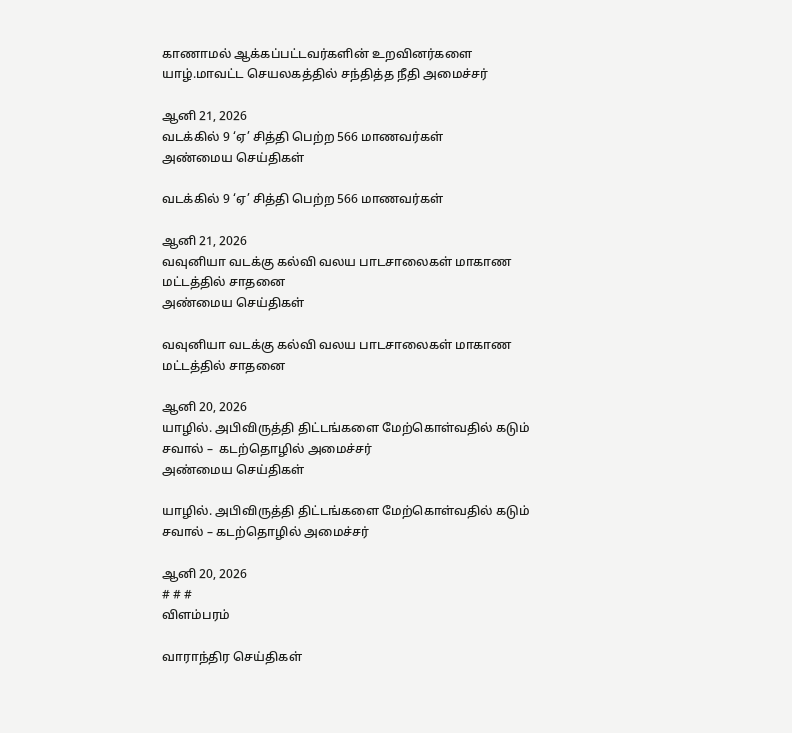காணாமல் ஆக்கப்பட்டவர்களின் உறவினர்களை யாழ்.மாவட்ட செயலகத்தில் சந்தித்த நீதி அமைச்சர்

ஆனி 21, 2026
வடக்கில் 9 ‘ஏ’ சித்தி பெற்ற 566 மாணவர்கள்
அண்மைய செய்திகள்

வடக்கில் 9 ‘ஏ’ சித்தி பெற்ற 566 மாணவர்கள்

ஆனி 21, 2026
வவுனியா வடக்கு கல்வி வலய பாடசாலைகள் மாகாண மட்டத்தில் சாதனை
அண்மைய செய்திகள்

வவுனியா வடக்கு கல்வி வலய பாடசாலைகள் மாகாண மட்டத்தில் சாதனை

ஆனி 20, 2026
யாழில். அபிவிருத்தி திட்டங்களை மேற்கொள்வதில் கடும் சவால் –  கடற்தொழில் அமைச்சர்
அண்மைய செய்திகள்

யாழில். அபிவிருத்தி திட்டங்களை மேற்கொள்வதில் கடும் சவால் – கடற்தொழில் அமைச்சர்

ஆனி 20, 2026
# # #
விளம்பரம்

வாராந்திர செய்திகள்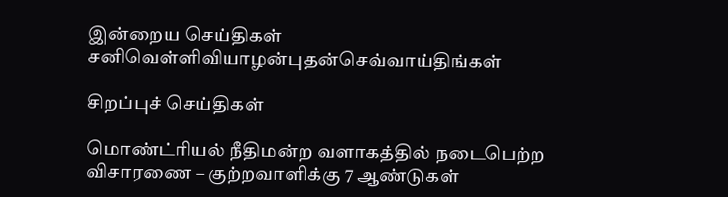இன்றைய செய்திகள்
சனிவெள்ளிவியாழன்புதன்செவ்வாய்திங்கள்

சிறப்புச் செய்திகள்

மொண்ட்ரியல் நீதிமன்ற வளாகத்தில் நடைபெற்ற விசாரணை – குற்றவாளிக்கு 7 ஆண்டுகள்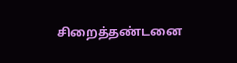சிறைத்தண்டனை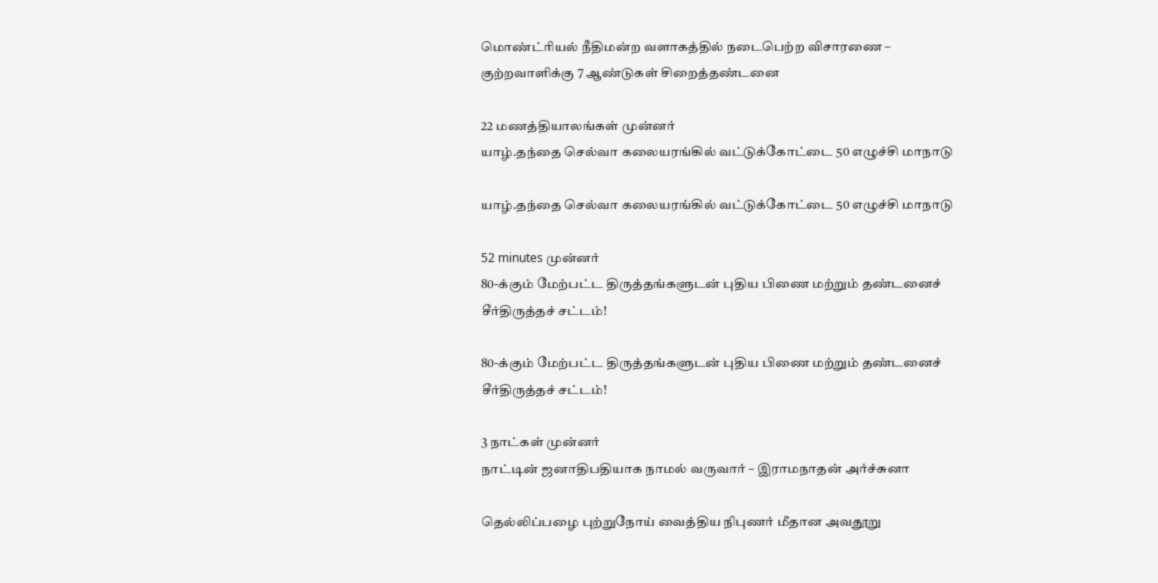மொண்ட்ரியல் நீதிமன்ற வளாகத்தில் நடைபெற்ற விசாரணை – குற்றவாளிக்கு 7 ஆண்டுகள் சிறைத்தண்டனை

22 மணத்தியாலங்கள் முன்னர்
யாழ்.தந்தை செல்வா கலையரங்கில் வட்டுக்கோட்டை 50 எழுச்சி மாநாடு

யாழ்.தந்தை செல்வா கலையரங்கில் வட்டுக்கோட்டை 50 எழுச்சி மாநாடு

52 minutes முன்னர்
80-க்கும் மேற்பட்ட திருத்தங்களுடன் புதிய பிணை மற்றும் தண்டனைச் சீர்திருத்தச் சட்டம்!

80-க்கும் மேற்பட்ட திருத்தங்களுடன் புதிய பிணை மற்றும் தண்டனைச் சீர்திருத்தச் சட்டம்!

3 நாட்கள் முன்னர்
நாட்டின் ஜனாதிபதியாக நாமல் வருவார் – இராமநாதன் அர்ச்சுனா

தெல்லிப்பழை புற்றுநோய் வைத்திய நிபுணர் மீதான அவதூறு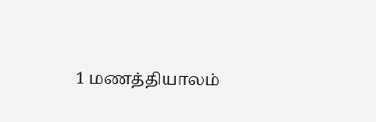1 மணத்தியாலம்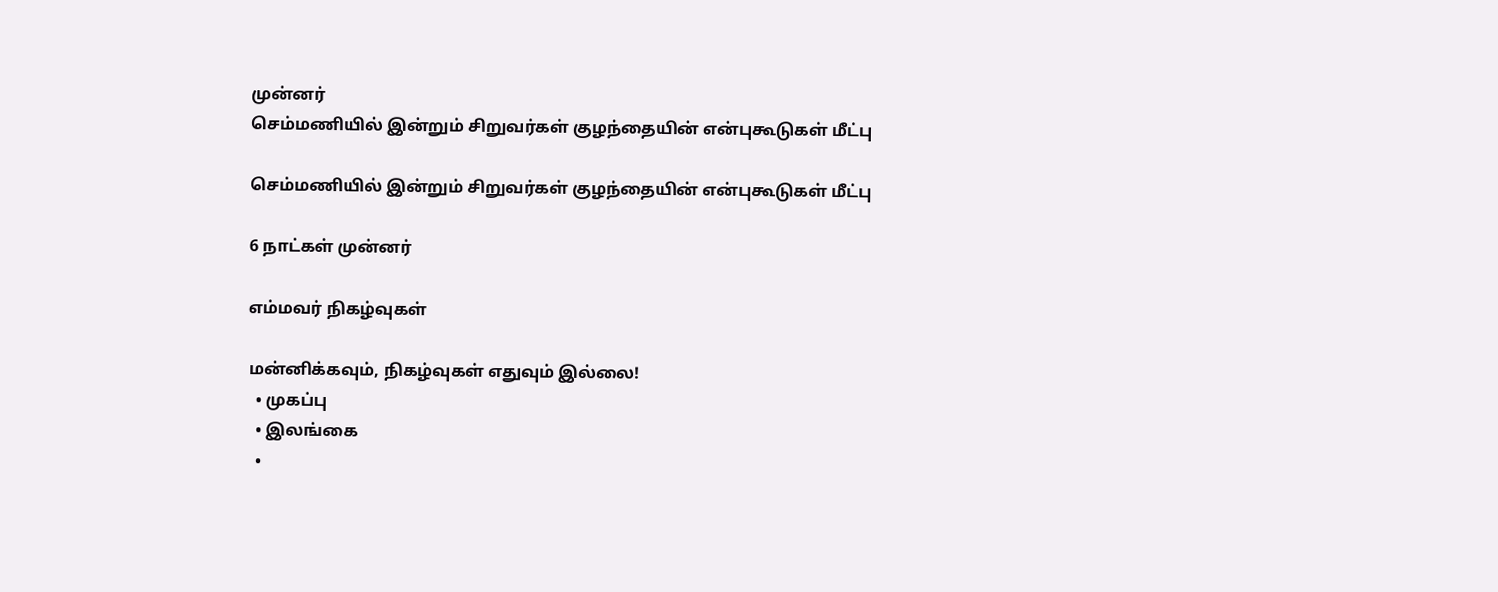முன்னர்
செம்மணியில் இன்றும் சிறுவர்கள் குழந்தையின் என்புகூடுகள் மீட்பு

செம்மணியில் இன்றும் சிறுவர்கள் குழந்தையின் என்புகூடுகள் மீட்பு

6 நாட்கள் முன்னர்

எம்மவர் நிகழ்வுகள்

மன்னிக்கவும், நிகழ்வுகள் எதுவும் இல்லை!
  • முகப்பு
  • இலங்கை
  •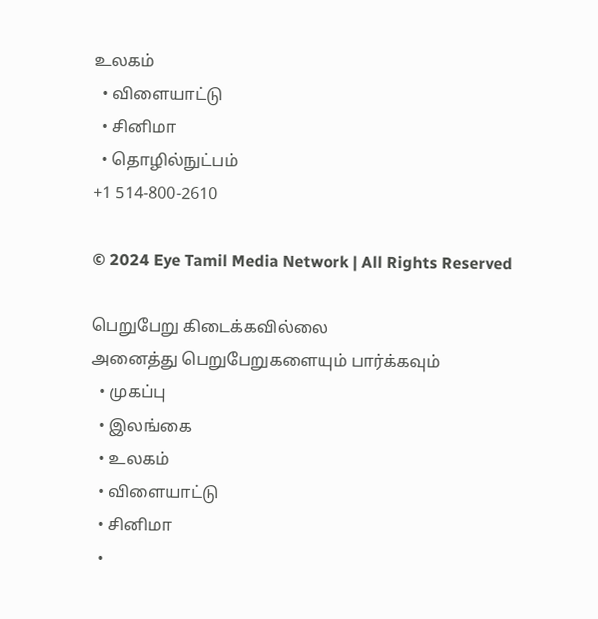உலகம்
  • விளையாட்டு
  • சினிமா
  • தொழில்நுட்பம்
+1 514-800-2610

© 2024 Eye Tamil Media Network | All Rights Reserved

பெறுபேறு கிடைக்கவில்லை
அனைத்து பெறுபேறுகளையும் பார்க்கவும்
  • முகப்பு
  • இலங்கை
  • உலகம்
  • விளையாட்டு
  • சினிமா
  •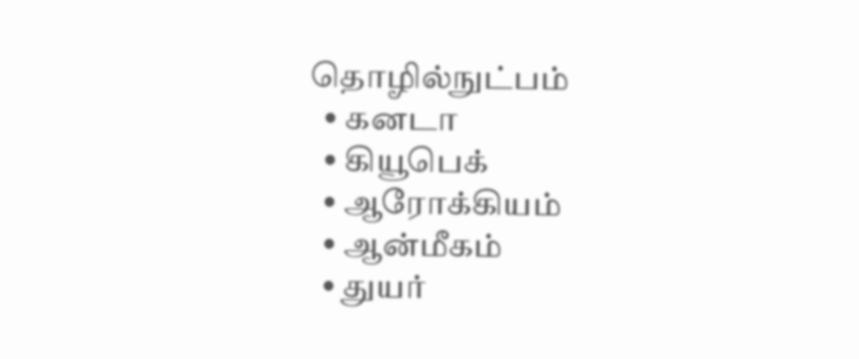தொழில்நுட்பம்
  • கனடா
  • கியூபெக்
  • ஆரோக்கியம்
  • ஆன்மீகம்
  • துயர்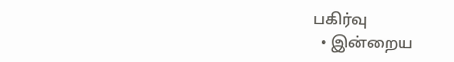பகிர்வு
  • இன்றைய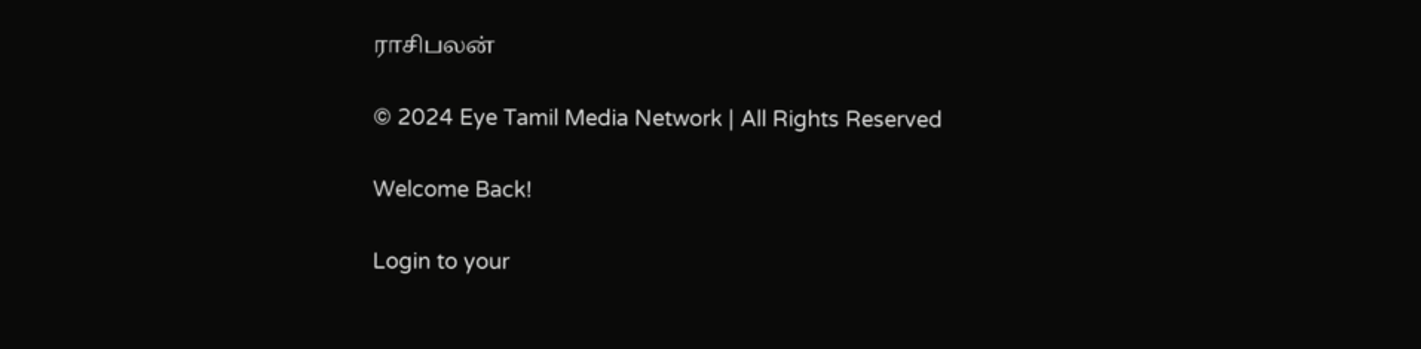ராசிபலன்

© 2024 Eye Tamil Media Network | All Rights Reserved

Welcome Back!

Login to your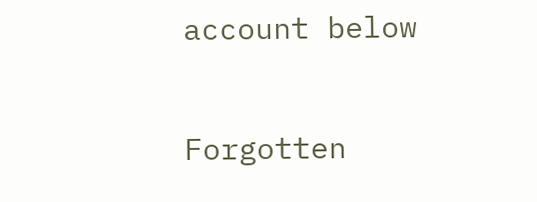account below

Forgotten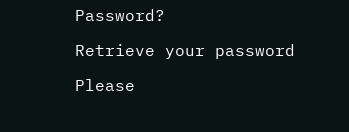Password?

Retrieve your password

Please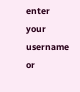enter your username or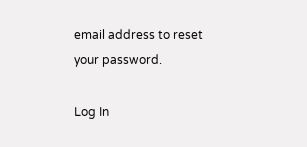email address to reset your password.

Log In